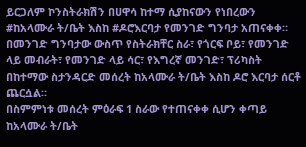ይርጋለም ኮንስትራክሽን በሀዋሳ ከተማ ሲያከናውን የነበረውን #ከአላሙራ ት/ቤት እስከ #ዶሮእርባታ የመንገድ ግንባታ አጠናቀቀ።
በመንገድ ግንባታው ውስጥ የስትራክቸር ስራ፣ የጎርፍ ቦይ፣ የመንገድ ላይ መብራት፣ የመንገድ ላይ ሳር፣ የእግረኛ መንገድ፣ ፕሪካስት በከተማው ስታንዳርድ መሰረት ከአላሙራ ት/ቤት እስከ ዶሮ እርባታ ሰርቶ ጨርሷል።
በስምምነቱ መሰረት ምዕራፍ 1 ስራው የተጠናቀቀ ሲሆን ቀጣይ ከአላሙራ ት/ቤት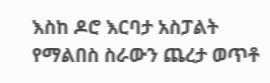እስከ ዶሮ እርባታ አስፓልት የማልበስ ስራውን ጨረታ ወጥቶ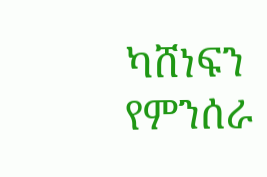ካሸነፍን የምንሰራ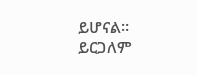ይሆናል።
ይርጋለም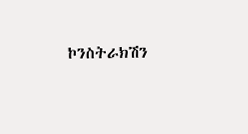ኮንስትራክሽን